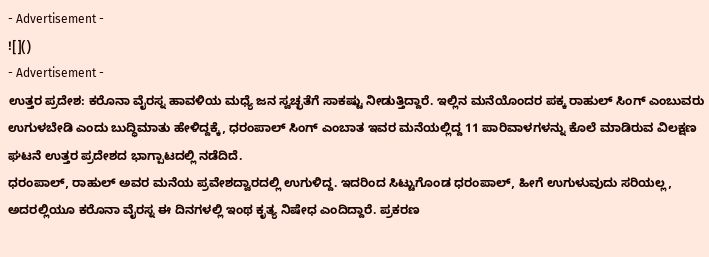- Advertisement -
![]()
- Advertisement -
ಉತ್ತರ ಪ್ರದೇಶ: ಕರೊನಾ ವೈರಸ್ನ ಹಾವಳಿಯ ಮಧ್ಯೆ ಜನ ಸ್ವಚ್ಛತೆಗೆ ಸಾಕಷ್ಟು ನೀಡುತ್ತಿದ್ದಾರೆ. ಇಲ್ಲಿನ ಮನೆಯೊಂದರ ಪಕ್ಕ ರಾಹುಲ್ ಸಿಂಗ್ ಎಂಬುವರು ಉಗುಳಬೇಡಿ ಎಂದು ಬುದ್ಧಿಮಾತು ಹೇಳಿದ್ದಕ್ಕೆ, ಧರಂಪಾಲ್ ಸಿಂಗ್ ಎಂಬಾತ ಇವರ ಮನೆಯಲ್ಲಿದ್ದ 11 ಪಾರಿವಾಳಗಳನ್ನು ಕೊಲೆ ಮಾಡಿರುವ ವಿಲಕ್ಷಣ ಘಟನೆ ಉತ್ತರ ಪ್ರದೇಶದ ಭಾಗ್ಪಾಟದಲ್ಲಿ ನಡೆದಿದೆ.
ಧರಂಪಾಲ್, ರಾಹುಲ್ ಅವರ ಮನೆಯ ಪ್ರವೇಶದ್ವಾರದಲ್ಲಿ ಉಗುಳಿದ್ದ. ಇದರಿಂದ ಸಿಟ್ಟುಗೊಂಡ ಧರಂಪಾಲ್, ಹೀಗೆ ಉಗುಳುವುದು ಸರಿಯಲ್ಲ, ಅದರಲ್ಲಿಯೂ ಕರೊನಾ ವೈರಸ್ನ ಈ ದಿನಗಳಲ್ಲಿ ಇಂಥ ಕೃತ್ಯ ನಿಷೇಧ ಎಂದಿದ್ದಾರೆ. ಪ್ರಕರಣ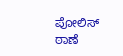ಪೋಲಿಸ್ ಠಾಣೆ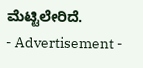ಮೆಟ್ಟಿಲೇರಿದೆ.
- Advertisement -